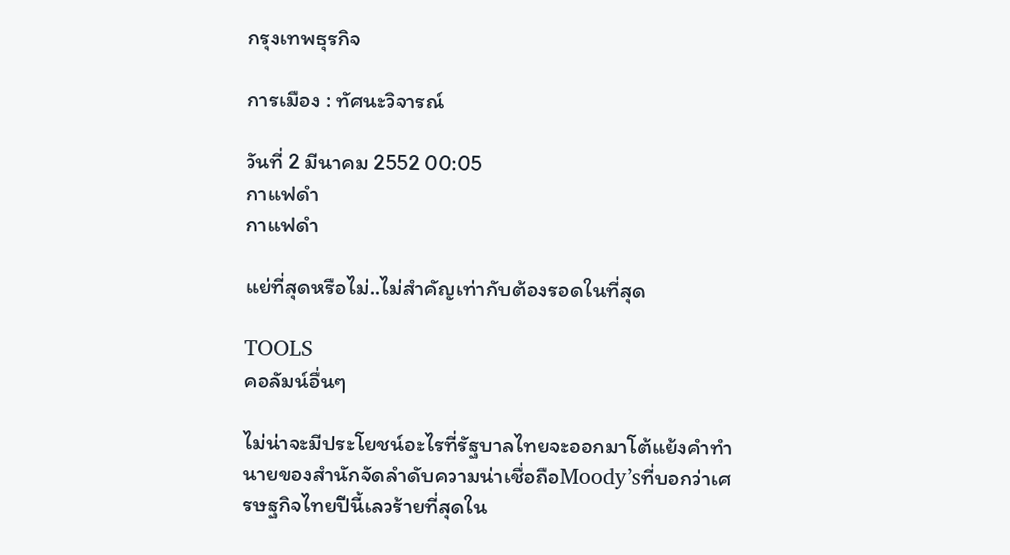กรุงเทพธุรกิจ

การเมือง : ทัศนะวิจารณ์

วันที่ 2 มีนาคม 2552 00:05
กาแฟดำ
กาแฟดำ

แย่ที่สุดหรือไม่..ไม่สำคัญเท่ากับต้องรอดในที่สุด

TOOLS
คอลัมน์อื่นๆ

ไม่น่าจะมีประโยชน์อะไรที่รัฐบาลไทยจะออกมาโต้แย้งคำทำนายของสำนักจัดลำดับความน่าเชื่อถือMoody’sที่บอกว่าเศรษฐกิจไทยปีนี้เลวร้ายที่สุดใน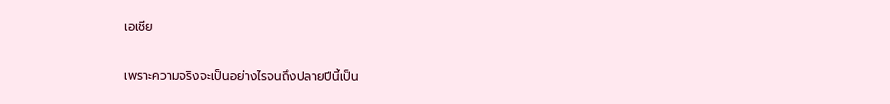เอเชีย

เพราะความจริงจะเป็นอย่างไรจนถึงปลายปีนี้เป็น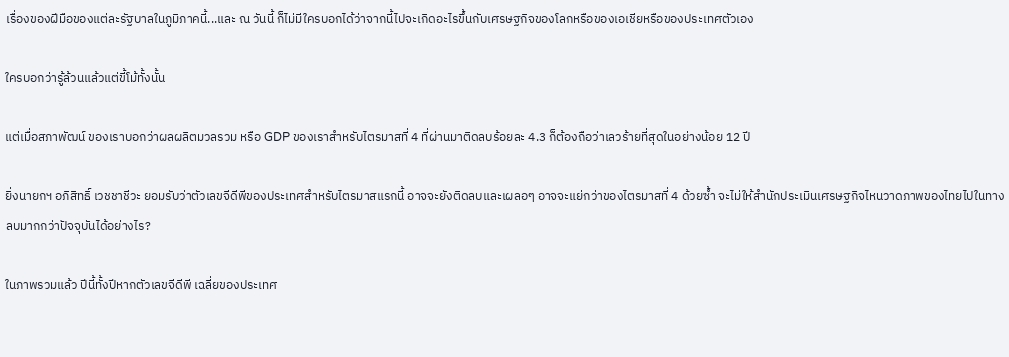เรื่องของฝีมือของแต่ละรัฐบาลในภูมิภาคนี้...และ ณ วันนี้ ก็ไม่มีใครบอกได้ว่าจากนี้ไปจะเกิดอะไรขึ้นกับเศรษฐกิจของโลกหรือของเอเชียหรือของประเทศตัวเอง

ใครบอกว่ารู้ล้วนแล้วแต่ขี้โม้ทั้งนั้น

แต่เมื่อสภาพัฒน์ ของเราบอกว่าผลผลิตมวลรวม หรือ GDP ของเราสำหรับไตรมาสที่ 4 ที่ผ่านมาติดลบร้อยละ 4.3 ก็ต้องถือว่าเลวร้ายที่สุดในอย่างน้อย 12 ปี

ยิ่งนายกฯ อภิสิทธิ์ เวชชาชีวะ ยอมรับว่าตัวเลขจีดีพีของประเทศสำหรับไตรมาสแรกนี้ อาจจะยังติดลบและเผลอๆ อาจจะแย่กว่าของไตรมาสที่ 4 ด้วยซ้ำ จะไม่ให้สำนักประเมินเศรษฐกิจไหนวาดภาพของไทยไปในทางลบมากกว่าปัจจุบันได้อย่างไร?

ในภาพรวมแล้ว ปีนี้ทั้งปีหากตัวเลขจีดีพี เฉลี่ยของประเทศ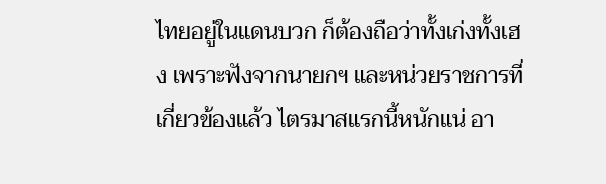ไทยอยู่ในแดนบวก ก็ต้องถือว่าทั้งเก่งทั้งเฮง เพราะฟังจากนายกฯ และหน่วยราชการที่เกี่ยวข้องแล้ว ไตรมาสแรกนี้หนักแน่ อา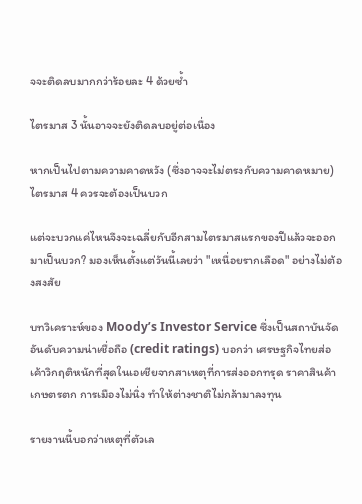จจะติดลบมากกว่าร้อยละ 4 ด้วยซ้ำ

ไตรมาส 3 นั้นอาจจะยังติดลบอยู่ต่อเนื่อง

หากเป็นไปตามความคาดหวัง (ซึ่งอาจจะไม่ตรงกับความคาดหมาย) ไตรมาส 4 ควรจะต้องเป็นบวก

แต่จะบวกแค่ไหนจึงจะเฉลี่ยกับอีกสามไตรมาสแรกของปีแล้วจะออกมาเป็นบวก? มองเห็นตั้งแต่วันนี้เลยว่า "เหนื่อยรากเลือด" อย่างไม่ต้องสงสัย

บทวิเคราะห์ของ Moody’s Investor Service ซึ่งเป็นสถาบันจัดอันดับความน่าเชื่อถือ (credit ratings) บอกว่า เศรษฐกิจไทยส่อเค้าวิกฤติหนักที่สุดในเอเชียจากสาเหตุที่การส่งออกทรุด ราคาสินค้าเกษตรตก การเมืองไม่นิ่ง ทำให้ต่างชาติไม่กล้ามาลงทุน

รายงานนี้บอกว่าเหตุที่ตัวเล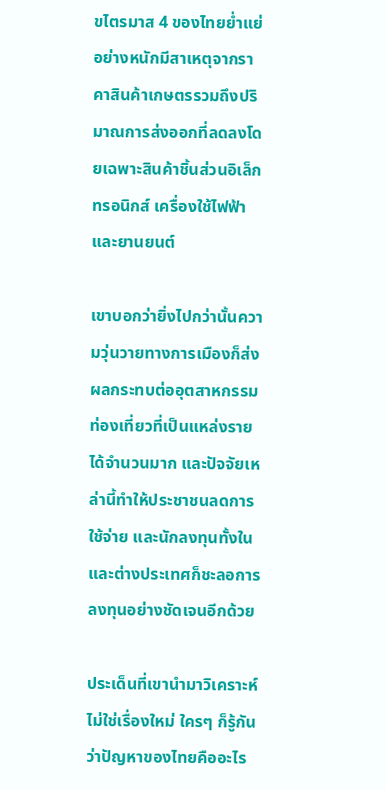ขไตรมาส 4 ของไทยย่ำแย่อย่างหนักมีสาเหตุจากราคาสินค้าเกษตรรวมถึงปริมาณการส่งออกที่ลดลงโดยเฉพาะสินค้าชิ้นส่วนอิเล็กทรอนิกส์ เครื่องใช้ไฟฟ้า และยานยนต์

เขาบอกว่ายิ่งไปกว่านั้นความวุ่นวายทางการเมืองก็ส่งผลกระทบต่ออุตสาหกรรมท่องเที่ยวที่เป็นแหล่งรายได้จำนวนมาก และปัจจัยเหล่านี้ทำให้ประชาชนลดการใช้จ่าย และนักลงทุนทั้งในและต่างประเทศก็ชะลอการลงทุนอย่างชัดเจนอีกด้วย

ประเด็นที่เขานำมาวิเคราะห์ไม่ใช่เรื่องใหม่ ใครๆ ก็รู้กันว่าปัญหาของไทยคืออะไร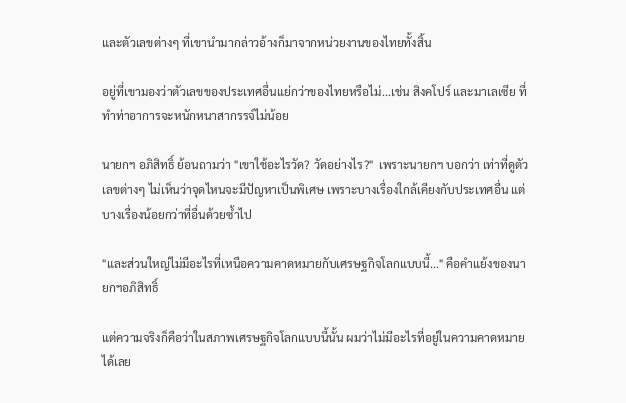และตัวเลขต่างๆ ที่เขานำมากล่าวอ้างก็มาจากหน่วยงานของไทยทั้งสิ้น

อยู่ที่เขามองว่าตัวเลขของประเทศอื่นแย่กว่าของไทยหรือไม่...เช่น สิงคโปร์ และมาเลเซีย ที่ทำท่าอาการจะหนักหนาสากรรจ์ไม่น้อย

นายกฯ อภิสิทธิ์ ย้อนถามว่า "เขาใช้อะไรวัด? วัดอย่างไร?"  เพราะนายกฯ บอกว่า เท่าที่ดูตัวเลขต่างๆ ไม่เห็นว่าจุดไหนจะมีปัญหาเป็นพิเศษ เพราะบางเรื่องใกล้เคียงกับประเทศอื่น แต่บางเรื่องน้อยกว่าที่อื่นด้วยซ้ำไป

"และส่วนใหญ่ไม่มีอะไรที่เหนือความคาดหมายกับเศรษฐกิจโลกแบบนี้..." คือคำแย้งของนายกฯอภิสิทธิ์

แต่ความจริงก็คือว่าในสภาพเศรษฐกิจโลกแบบนี้นั้น ผมว่าไม่มีอะไรที่อยู่ในความคาดหมายได้เลย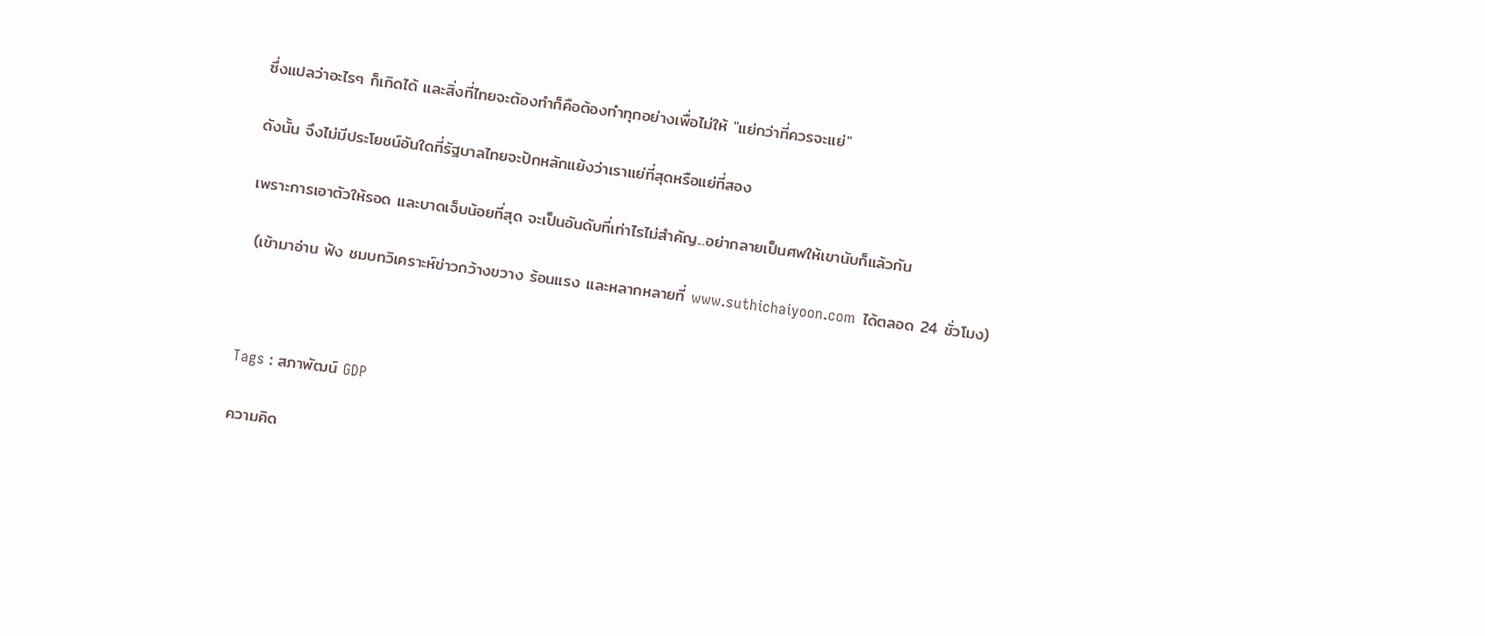ซึ่งแปลว่าอะไรๆ ก็เกิดได้ และสิ่งที่ไทยจะต้องทำก็คือต้องทำทุกอย่างเพื่อไม่ให้ "แย่กว่าที่ควรจะแย่"

ดังนั้น จึงไม่มีประโยชน์อันใดที่รัฐบาลไทยจะปักหลักแย้งว่าเราแย่ที่สุดหรือแย่ที่สอง

เพราะการเอาตัวให้รอด และบาดเจ็บน้อยที่สุด จะเป็นอันดับที่เท่าไรไม่สำคัญ...อย่ากลายเป็นศพให้เขานับก็แล้วกัน

 (เข้ามาอ่าน ฟัง ชมบทวิเคราะห์ข่าวกว้างขวาง ร้อนแรง และหลากหลายที่ www.suthichaiyoon.com  ได้ตลอด 24 ชั่วโมง)



Tags : สภาพัฒน์ GDP

ความคิด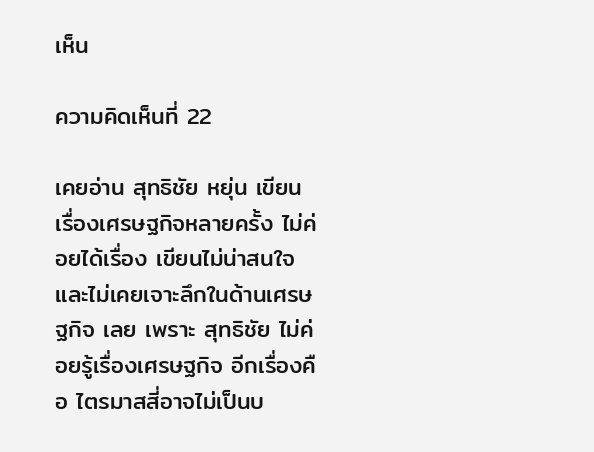เห็น

ความคิดเห็นที่ 22

เคยอ่าน สุทธิชัย หยุ่น เขียนเรื่องเศรษฐกิจหลายครั้ง ไม่ค่อยได้เรื่อง เขียนไม่น่าสนใจ และไม่เคยเจาะลึกในด้านเศรษฐกิจ เลย เพราะ สุทธิชัย ไม่ค่อยรู้เรื่องเศรษฐกิจ อีกเรื่องคือ ไตรมาสสี่อาจไม่เป็นบ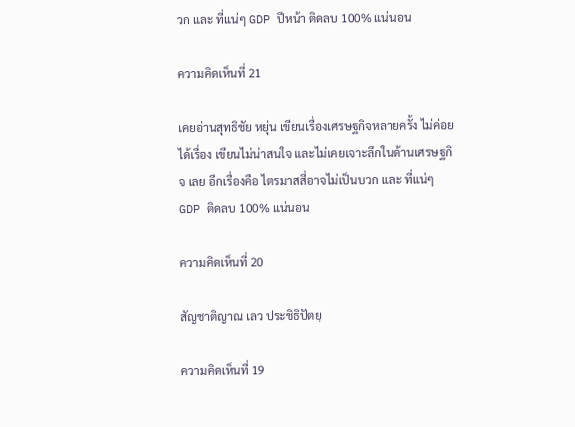วก และ ที่แน่ๆ GDP ปีหน้า ติดลบ 100% แน่นอน

ความคิดเห็นที่ 21

เคยอ่านสุทธิชัย หยุ่น เขียนเรื่องเศรษฐกิจหลายครั้ง ไม่ค่อยได้เรื่อง เขียนไม่น่าสนใจ และไม่เคยเจาะลึกในด้านเศรษฐกิจ เลย อีกเรื่องคือ ไตรมาสสี่อาจไม่เป็นบวก และ ที่แน่ๆ GDP ติดลบ 100% แน่นอน

ความคิดเห็นที่ 20

สัญชาติญาณ เลว ประชิธิปัตยฺ

ความคิดเห็นที่ 19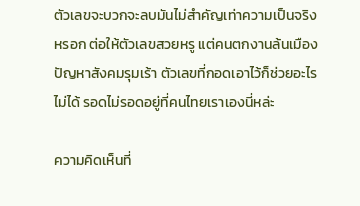ตัวเลขจะบวกจะลบมันไม่สำคัญเท่าความเป็นจริงหรอก ต่อให้ตัวเลขสวยหรู แต่คนตกงานล้นเมือง ปัญหาสังคมรุมเร้า ตัวเลขที่กอดเอาไว้ก็ช่วยอะไรไม่ได้ รอดไม่รอดอยู่ที่คนไทยเราเองนี่หล่ะ

ความคิดเห็นที่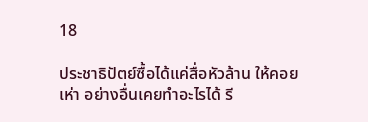18

ประชาธิปัตย์ซื้อได้แค่สื่อหัวล้าน ให้คอยเห่า อย่างอื่นเคยทำอะไรได้ รี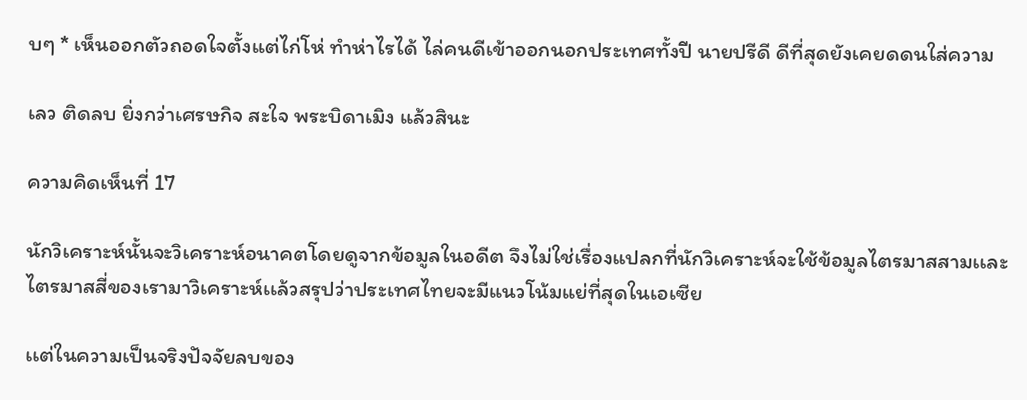บๆ * เห็นออกตัวถอดใจตั้งแต่ไก่โห่ ทำห่าไรได้ ไล่คนดีเข้าออกนอกประเทศทั้งปี นายปรีดี ดีที่สุดยังเคยดดนใส่ความ

เลว ติดลบ ยิ่งกว่าเศรษกิจ สะใจ พระบิดาเมิง แล้วสินะ

ความคิดเห็นที่ 17

นักวิเคราะห์นั้นจะวิเคราะห์อนาคตโดยดูจากข้อมูลในอดีต จึงไม่ใช่เรื่องแปลกที่นักวิเคราะห์จะใช้ข้อมูลไตรมาสสามเเละไตรมาสสี่ของเรามาวิเคราะห์เเล้วสรุปว่าประเทศไทยจะมีแนวโน้มแย่ที่สุดในเอเซีย

เเต่ในความเป็นจริงปัจจัยลบของ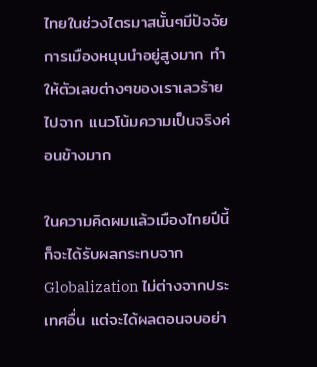ไทยในช่วงไตรมาสนั้นๆมีปัจจัยการเมืองหนุนนำอยู่สูงมาก ทำให้ตัวเลขต่างๆของเราเลวร้ายไปจาก แนวโน้มความเป็นจริงค่อนข้างมาก

ในความคิดผมแล้วเมืองไทยปีนี้ก็จะได้รับผลกระทบจาก Globalization ไม่ต่างจากประเทศอื่น แต่จะได้ผลตอนจบอย่า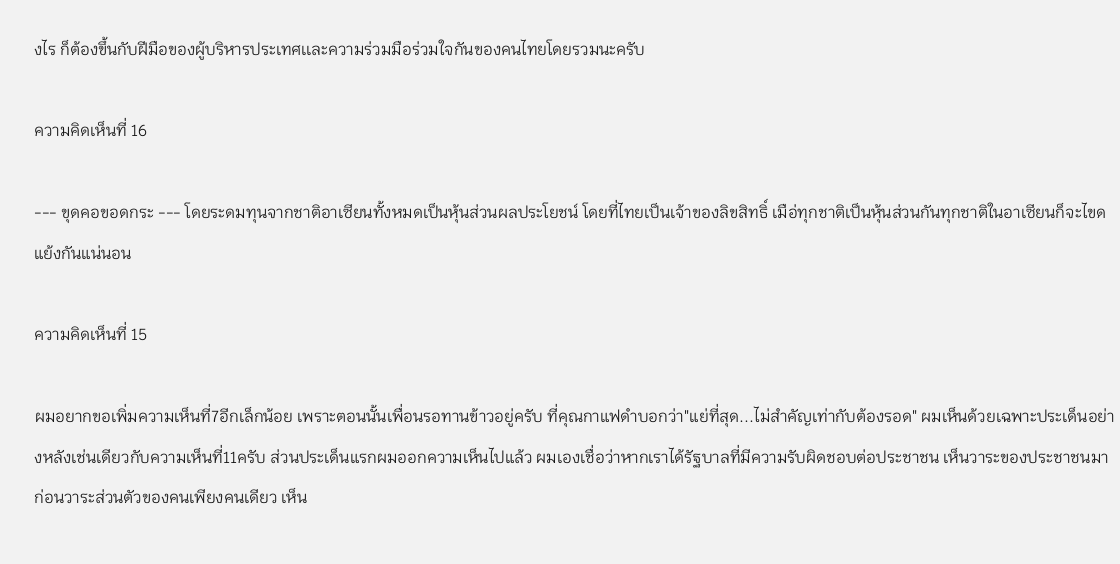งไร ก็ต้องขึ้นกับฝีมือของผู้บริหารประเทศเเละความร่วมมือร่วมใจกันของคนไทยโดยรวมนะครับ

ความคิดเห็นที่ 16

--- ขุดคอขอดกระ --- โดยระดมทุนจากชาติอาเซียนทั้งหมดเป็นหุ้นส่วนผลประโยชน์ โดยที่ไทยเป็นเจ้าของลิขสิทธิ์ เมือ่ทุกชาติเป็นหุ้นส่วนกันทุกชาติในอาเซียนก็จะไขดแย้งกันแน่นอน

ความคิดเห็นที่ 15

ผมอยากขอเพิ่มความเห็นที่7อีกเล็กน้อย เพราะตอนนั้นเพื่อนรอทานข้าวอยู่ครับ ที่คุณกาแฟดำบอกว่า"แย่ที่สุด...ไม่สำคัญเท่ากับต้องรอด" ผมเห็นด้วยเฉพาะประเด็นอย่างหลังเช่นเดียวกับความเห็นที่11ครับ ส่วนประเด็นแรกผมออกความเห็นไปแล้ว ผมเองเชื่อว่าหากเราได้รัฐบาลที่มีความรับผิดชอบต่อประชาชน เห็นวาระของประชาชนมาก่อนวาระส่วนตัวของคนเพียงคนเดียว เห็น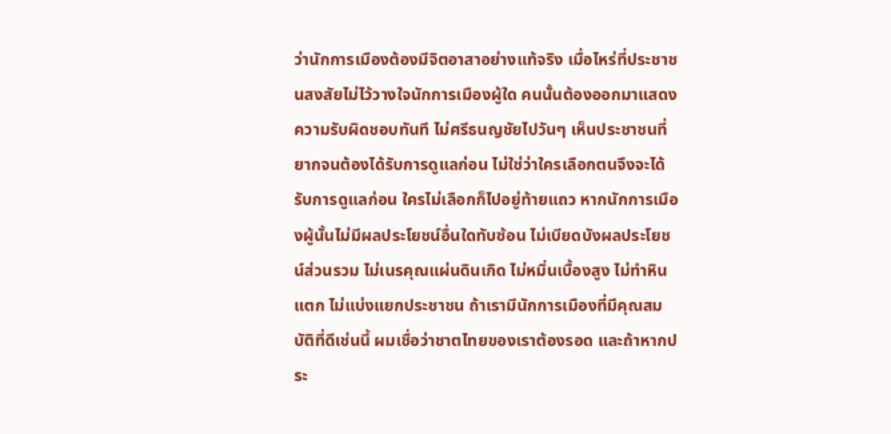ว่านักการเมืองต้องมีจิตอาสาอย่างแท้จริง เมื่อไหร่ที่ประชาชนสงสัยไม่ไว้วางใจนักการเมืองผู้ใด คนนั้นต้องออกมาแสดงความรับผิดชอบทันที ไม่ศรีธนญชัยไปวันๆ เห็นประชาชนที่ยากจนต้องได้รับการดูแลก่อน ไม่ใช่ว่าใครเลือกตนจึงจะได้รับการดูแลก่อน ใครไม่เลือกก็ไปอยู่ท้ายแถว หากนักการเมืองผู้นั้นไม่มีผลประโยชน์อื่นใดทับซ้อน ไม่เบียดบังผลประโยชน์ส่วนรวม ไม่เนรคุณแผ่นดินเกิด ไม่หมิ่นเบื้องสูง ไม่ทำหินแตก ไม่แบ่งแยกประชาชน ถ้าเรามีนักการเมืองที่มีคุณสมบัติที่ดีเช่นนี้ ผมเชื่อว่าชาตไทยของเราต้องรอด และถ้าหากประ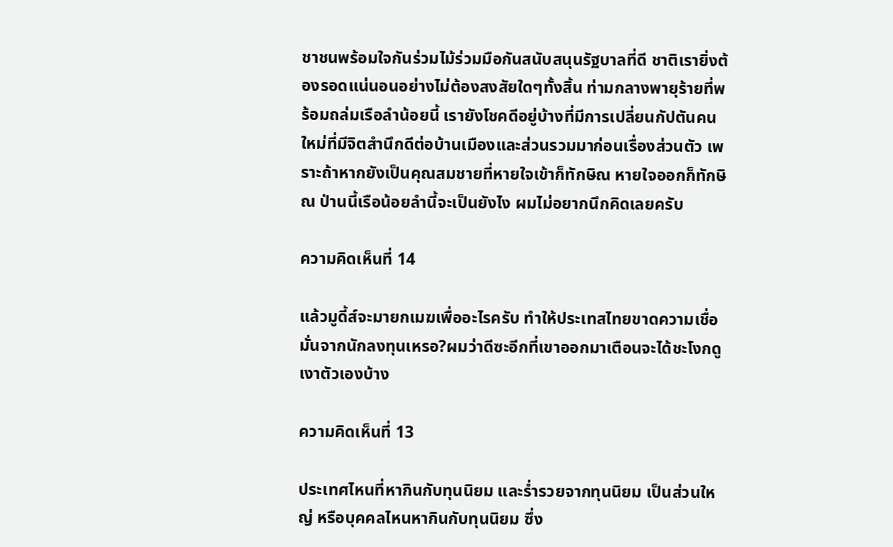ชาชนพร้อมใจกันร่วมไม้ร่วมมือกันสนับสนุนรัฐบาลที่ดี ชาติเรายิ่งต้องรอดแน่นอนอย่างไม่ต้องสงสัยใดๆทั้งสิ้น ท่ามกลางพายุร้ายที่พร้อมถล่มเรือลำน้อยนี้ เรายังโชคดีอยู่บ้างที่มีการเปลี่ยนกัปตันคนใหม่ที่มีจิตสำนึกดีต่อบ้านเมืองและส่วนรวมมาก่อนเรื่องส่วนตัว เพราะถ้าหากยังเป็นคุณสมชายที่หายใจเข้าก็ทักษิณ หายใจออกก็ทักษิณ ป่านนี้เรือน้อยลำนี้จะเป็นยังไง ผมไม่อยากนึกคิดเลยครับ

ความคิดเห็นที่ 14

แล้วมูดี้ส์จะมายกเมฆเพื่ออะไรครับ ทำให้ประเทสไทยขาดความเชื่อมั่นจากนักลงทุนเหรอ?ผมว่าดีซะอีกที่เขาออกมาเตือนจะได้ชะโงกดูเงาตัวเองบ้าง

ความคิดเห็นที่ 13

ประเทศไหนที่หากินกับทุนนิยม และร่ำรวยจากทุนนิยม เป็นส่วนใหญ่ หรือบุคคลไหนหากินกับทุนนิยม ซึ่ง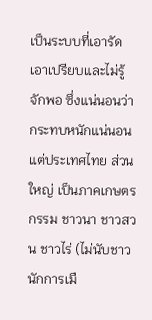เป็นระบบที่เอารัดเอาเปรียบและไม่รู้จักพอ ซึ่งแน่นอนว่ากระทบหนักแน่นอน แต่ประเทศไทย ส่วนใหญ่ เป็นภาคเกษตรกรรม ชาวนา ชาวสวน ชาวไร่ (ไม่นับชาวนักการเมื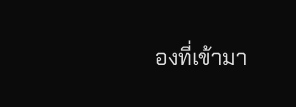องที่เข้ามา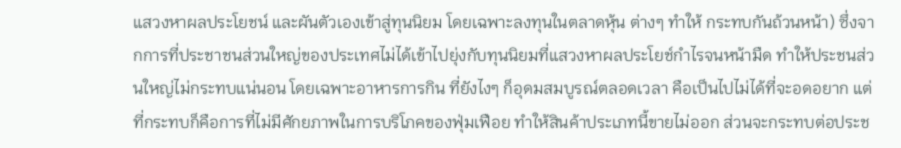แสวงหาผลประโยชน์ และผันตัวเองเข้าสู่ทุนนิยม โดยเฉพาะลงทุนในตลาดหุ้น ต่างๆ ทำให้ กระทบกันถ้วนหน้า) ซึ่งจากการที่ประชาชนส่วนใหญ่ของประเทศไม่ได้เข้าไปยุ่งกับทุนนิยมที่แสวงหาผลประโยช์กำไรจนหน้ามืด ทำให้ประชนส่วนใหญ่ไม่กระทบแน่นอน โดยเฉพาะอาหารการกิน ที่ยังไงๆ ก็อุดมสมบูรณ์ตลอดเวลา คือเป็นไปไม่ได้ที่จะอดอยาก แต่ที่กระทบก็คือการที่ไม่มีศักยภาพในการบริโภคของฟุ่มเฟือย ทำให้สินค้าประเภทนี้ขายไม่ออก ส่วนจะกระทบต่อประช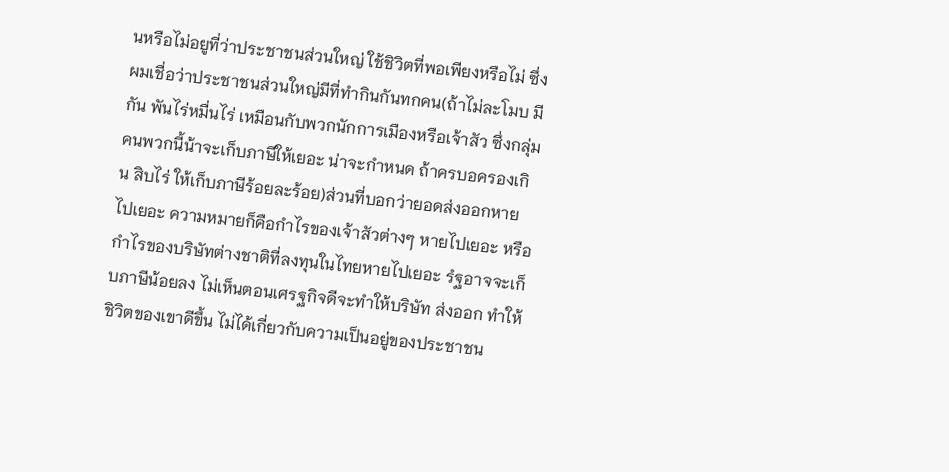นหรือไม่อยูที่ว่าประชาชนส่วนใหญ่ ใช้ชิวิตที่พอเพียงหรือไม่ ซึ่งผมเชื่อว่าประชาชนส่วนใหญ่มีที่ทำกินกันทกคน(ถ้าไม่ละโมบ มีกัน พันไร่หมื่นไร่ เหมือนกับพวกนักการเมืองหรือเจ้าสัว ซึ่งกลุ่มคนพวกนี้น้าจะเก็บภาษีให้เยอะ น่าจะกำหนด ถ้าครบอครองเกิน สิบไร่ ให้เก็บภาษีร้อยละร้อย)ส่วนที่บอกว่ายอดส่งออกหายไปเยอะ ความหมายก็คือกำไรของเจ้าสัวต่างๆ หายไปเยอะ หรือกำไรของบริษัทต่างชาติที่ลงทุนในไทยหายไปเยอะ รํฐอาจจะเก็บภาษีน้อยลง ไม่เห็นตอนเศรฐกิจดีจะทำให้บริษัท ส่งออก ทำให้ชิวิตของเขาดีขึ้น ไม่ได้เกี่ยวกับความเป็นอยู่ของประชาชน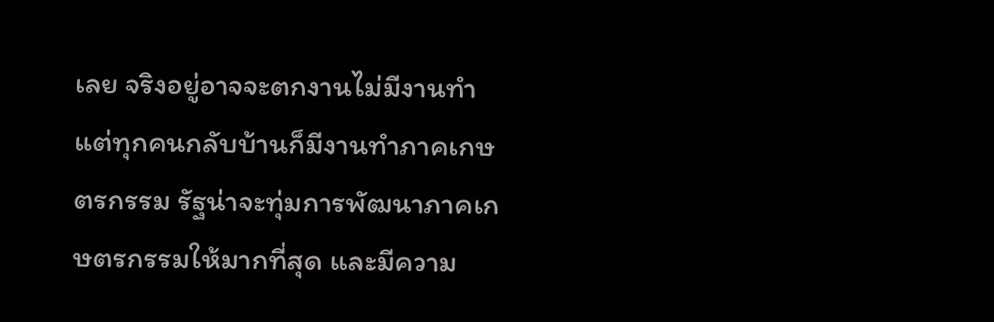เลย จริงอยู่อาจจะตกงานไม่มีงานทำ แต่ทุกคนกลับบ้านก็มีงานทำภาคเกษตรกรรม รัฐน่าจะทุ่มการพัฒนาภาคเกษตรกรรมให้มากที่สุด และมีความ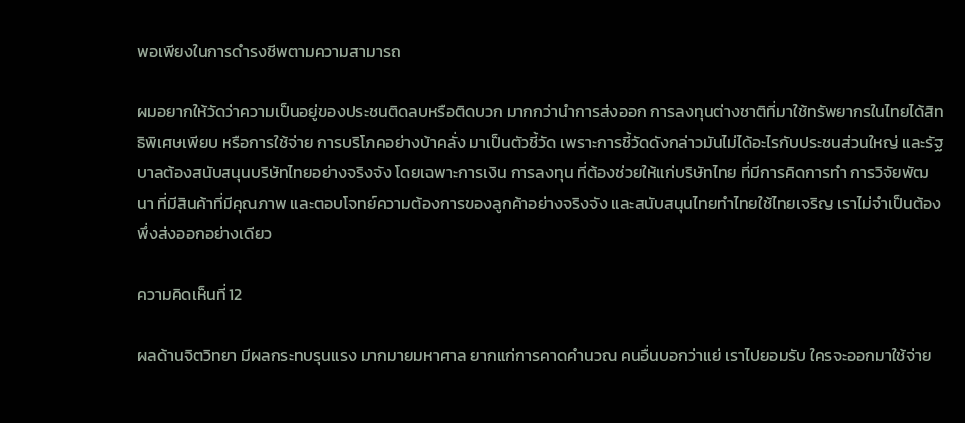พอเพียงในการดำรงชีพตามความสามารถ

ผมอยากให้วัดว่าความเป็นอยู่ของประชนติดลบหรือติดบวก มากกว่านำการส่งออก การลงทุนต่างชาติที่มาใช้ทรัพยากรในไทยได้สิทธิพิเศษเพียบ หรือการใช้จ่าย การบริโภคอย่างบ้าคลั่ง มาเป็นตัวชี้วัด เพราะการชี้วัดดังกล่าวมันไม่ได้อะไรกับประชนส่วนใหญ่ และรัฐบาลต้องสนับสนุนบริษัทไทยอย่างจริงจัง โดยเฉพาะการเงิน การลงทุน ที่ต้องช่วยให้แก่บริษัทไทย ที่มีการคิดการทำ การวิจัยพัฒนา ที่มีสินค้าที่มีคุณภาพ และตอบโจทย์ความต้องการของลูกค้าอย่างจริงจัง และสนับสนุนไทยทำไทยใช้ไทยเจริญ เราไม่จำเป็นต้องพึ่งส่งออกอย่างเดียว

ความคิดเห็นที่ 12

ผลด้านจิตวิทยา มีผลกระทบรุนแรง มากมายมหาศาล ยากแก่การคาดคำนวณ คนอื่นบอกว่าแย่ เราไปยอมรับ ใครจะออกมาใช้จ่าย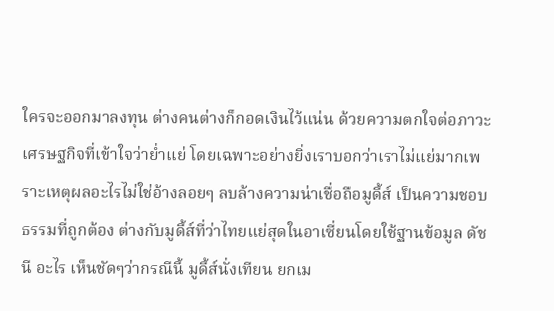ใครจะออกมาลงทุน ต่างคนต่างก็กอดเงินไว้แน่น ด้วยความตกใจต่อภาวะเศรษฐกิจที่เข้าใจว่าย่ำแย่ โดยเฉพาะอย่างยิ่งเราบอกว่าเราไม่แย่มากเพราะเหตุผลอะไรไม่ใช่อ้างลอยๆ ลบล้างความน่าเชื่อถือมูดี้ส์ เป็นความชอบธรรมที่ถูกต้อง ต่างกับมูดี้ส์ที่ว่าไทยแย่สุดในอาเซี่ยนโดยใช้ฐานข้อมูล ดัชนี อะไร เห็นชัดๆว่ากรณีนี้ มูดี้ส์นั่งเทียน ยกเม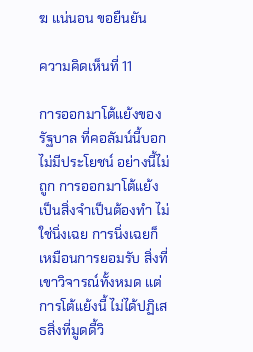ฆ แน่นอน ขอยืนยัน

ความคิดเห็นที่ 11

การออกมาโต้แย้งของรัฐบาล ที่คอลัมน์นี้บอกไม่มีประโยชน์ อย่างนี้ไม่ถูก การออกมาโต้แย้ง เป็นสิ่งจำเป็นต้องทำ ไม่ใช่นิ่งเฉย การนิ่งเฉยก็เหมือนการยอมรับ สิ่งที่เขาวิจารณ์ทั้งหมด แต่การโต้แย้งนี้ ไม่ได้ปฏิเสธสิ่งที่มูดดี้วิ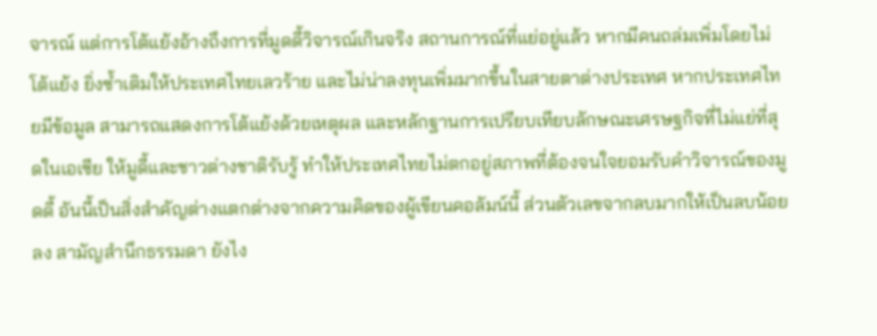จารณ์ แต่การโต้แย้งอ้างถึงการที่มูดดี้วิจารณ์เกินจริง สถานการณ์ที่แย่อยู่แล้ว หากมีคนถล่มเพิ่มโดยไม่โต้แย้ง ยิ่งซ้ำเติมให้ประเทศไทยเลวร้าย และไม่น่าลงทุนเพิ่มมากขึ้นในสายตาต่างประเทศ หากประเทศไทยมีข้อมูล สามารถแสดงการโต้แย้งด้วยเหตุผล และหลักฐานการเปรียบเทียบลักษณะเศรษฐกิจที่ไม่แย่ที่สุดในเอเซีย ให้มูดี้และชาวต่างชาติรับรู้ ทำให้ประเทศไทยไม่ตกอยู่สภาพที่ต้องจนใจยอมรับคำวิจารณ์ของมูดดี้ อันนี้เป็นสิ่งสำคัญต่างแตกต่างจากความคิดของผู้เขียนคอลัมน์นี้ ส่วนตัวเลขจากลบมากให้เป็นลบน้อยลง สามัญสำนึกธรรมดา ยังไง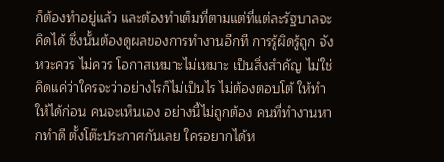ก็ต้องทำอยู่แล้ว และต้องทำเต็มที่ตามแต่ที่แต่ละรัฐบาลจะคิดได้ ซึ่งนั้นต้องดูผลของการทำงานอีกที การรู้ผิดรู้ถูก จังหวะควร ไม่ควร โอกาสเหมาะไม่เหมาะ เป็นสิ่งสำคัญ ไม่ใช่คิดแค่ว่าใครจะว่าอย่างไรก็ไม่เป็นไร ไม่ต้องตอบโต้ ให้ทำให้ได้ก่อน คนจะเห็นเอง อย่างนี้ไม่ถูกต้อง คนที่ทำงานหากทำดี ตั้งโต๊ะประกาศกันเลย ใครอยากได้ห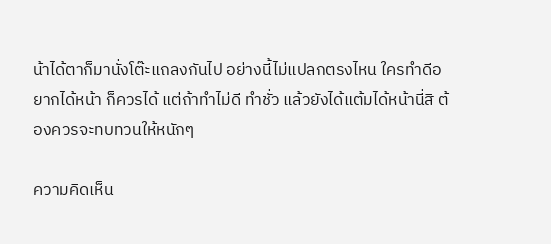น้าได้ตาก็มานั่งโต๊ะแถลงกันไป อย่างนี้ไม่แปลกตรงไหน ใครทำดีอยากได้หน้า ก็ควรได้ แต่ถ้าทำไม่ดี ทำชั่ว แล้วยังได้แต้มได้หน้านี่สิ ต้องควรจะทบทวนให้หนักๆ

ความคิดเห็น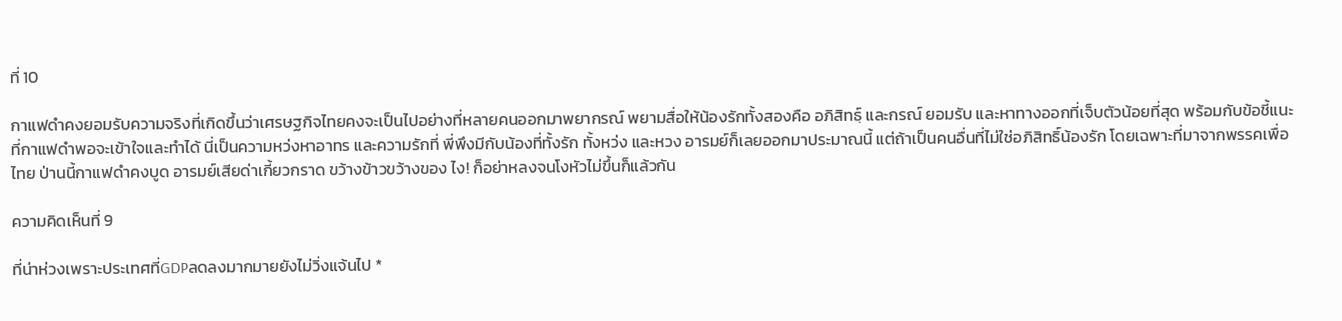ที่ 10

กาแฟดำคงยอมรับความจริงที่เกิดขึ้นว่าเศรษฐกิจไทยคงจะเป็นไปอย่างที่หลายคนออกมาพยากรณ์ พยามสื่อให้น้องรักทั้งสองคือ อภิสิทธฺ์ และกรณ์ ยอมรับ และหาทางออกที่เจ็บตัวน้อยที่สุด พร้อมกับข้อชี้แนะที่กาแฟดำพอจะเข้าใจและทำได้ นี่เป็นความหว่งหาอาทร และความรักที่ พี่พึงมีกับน้องที่ทั้งรัก ทั้งหว่ง และหวง อารมย์ก็เลยออกมาประมาณนี้ แต่ถ้าเป็นคนอื่นที่ไม่ใช่อภิสิทธิ์น้องรัก โดยเฉพาะที่มาจากพรรคเพื่อไทย ป่านนี้กาแฟดำคงบูด อารมย์เสียด่าเกี้ยวกราด ขว้างข้าวขว้างของ ไง! ก็อย่าหลงจนโงหัวไม่ขึ้นก็แล้วกัน

ความคิดเห็นที่ 9

ที่น่าห่วงเพราะประเทศที่GDPลดลงมากมายยังไม่วิ่งแจ้นไป *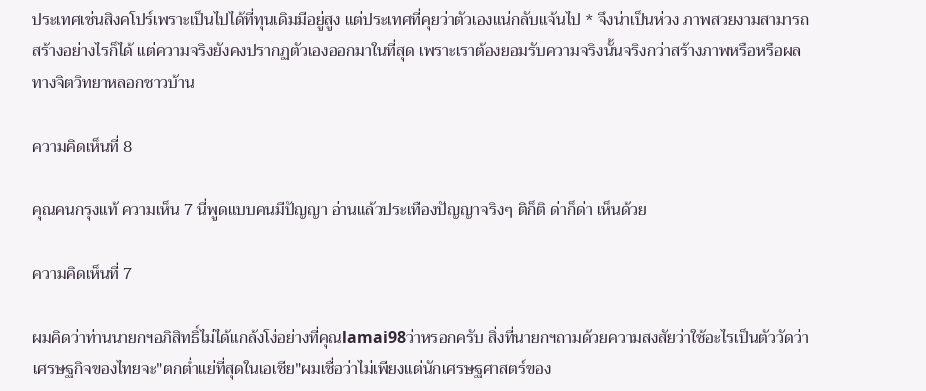ประเทศเช่นสิงคโปร์เพราะเป็นไปได้ที่ทุนเดิมมีอยู่สูง แต่ประเทศที่คุยว่าตัวเองแน่กลับแจ้นไป * จึงน่าเป็นห่วง ภาพสวยงามสามารถสร้างอย่างไรก็ได้ แต่ความจริงยังคงปรากฏตัวเองออกมาในที่สุด เพราะเราต้องยอมรับความจริงนั้นจริงกว่าสร้างภาพหรือหรือผลทางจิตวิทยาหลอกชาวบ้าน

ความคิดเห็นที่ 8

คุณคนกรุงแท้ ความเห็น 7 นี่พูดแบบคนมีปัญญา อ่านแล้วประเทืองปัญญาจริงๆ ติก็ติ ด่าก็ด่า เห็นด้วย

ความคิดเห็นที่ 7

ผมคิดว่าท่านนายกฯอภิสิทธิ์ไม่ได้แกล้งโง่อย่างที่คุณlamai98ว่าหรอกครับ สิ่งที่นายกฯถามด้วยความสงสัยว่าใช้อะไรเป็นตัววัดว่าเศรษฐกิจของไทยจะ"ตกต่ำแย่ที่สุดในเอเชีย"ผมเชื่อว่าไม่เพียงแต่นักเศรษฐศาสตร์ของ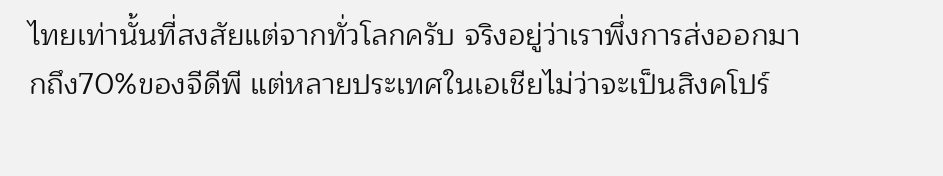ไทยเท่านั้นที่สงสัยแต่จากทั่วโลกครับ จริงอยู่ว่าเราพึ่งการส่งออกมากถึง70%ของจีดีพี แต่หลายประเทศในเอเชียไม่ว่าจะเป็นสิงคโปร์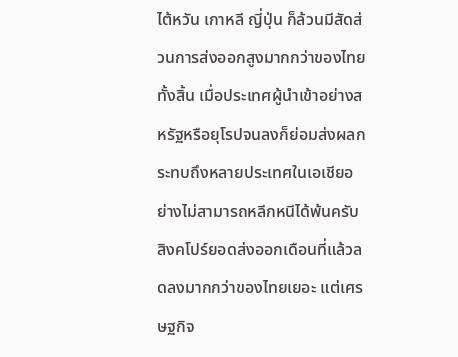ไต้หวัน เกาหลี ญี่ปุ่น ก็ล้วนมีสัดส่วนการส่งออกสูงมากกว่าของไทยทั้งสิ้น เมื่อประเทศผู้นำเข้าอย่างสหรัฐหรือยุโรปจนลงก็ย่อมส่งผลกระทบถึงหลายประเทศในเอเชียอย่างไม่สามารถหลีกหนีได้พ้นครับ สิงคโปร์ยอดส่งออกเดือนที่แล้วลดลงมากกว่าของไทยเยอะ แต่เศรษฐกิจ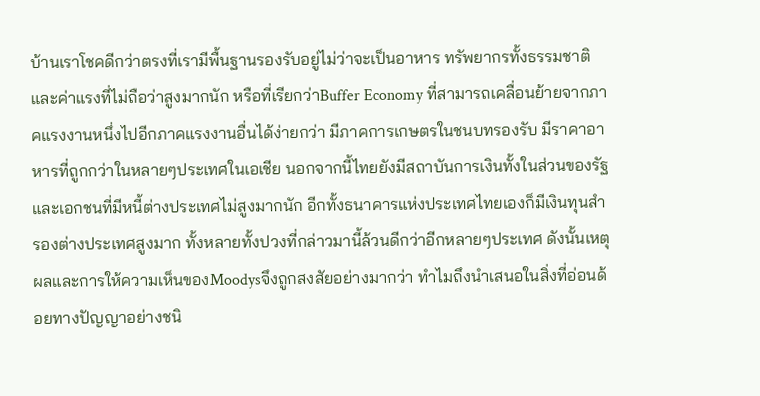บ้านเราโชคดีกว่าตรงที่เรามีพื้นฐานรองรับอยู่ไม่ว่าจะเป็นอาหาร ทรัพยากรทั้งธรรมชาติและค่าแรงที่ไม่ถือว่าสูงมากนัก หรือที่เรียกว่าBuffer Economy ที่สามารถเคลื่อนย้ายจากภาคแรงงานหนึ่งไปอีกภาคแรงงานอื่นได้ง่ายกว่า มีภาคการเกษตรในชนบทรองรับ มีราคาอาหารที่ถูกกว่าในหลายๆประเทศในเอเชีย นอกจากนี้ไทยยังมีสถาบันการเงินทั้งในส่วนของรัฐและเอกชนที่มีหนี้ต่างประเทศไม่สูงมากนัก อีกทั้งธนาคารแห่งประเทศไทยเองก็มีเงินทุนสำรองต่างประเทศสูงมาก ทั้งหลายทั้งปวงที่กล่าวมานี้ล้วนดีกว่าอีกหลายๆประเทศ ดังนั้นเหตุผลและการให้ความเห็นของMoodysจึงถูกสงสัยอย่างมากว่า ทำไมถึงนำเสนอในสิ่งที่อ่อนด้อยทางปัญญาอย่างชนิ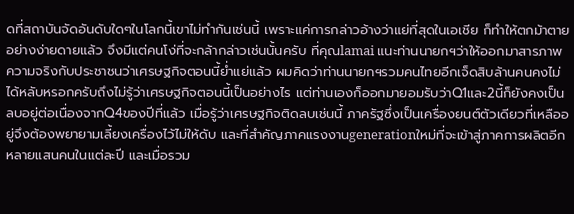ดที่สถาบันจัดอันดับใดๆในโลกนี้เขาไม่ทำกันเช่นนี้ เพราะแค่การกล่าวอ้างว่าแย่ที่สุดในเอเชีย ก็ทำให้ตกม้าตายอย่างง่ายดายแล้ว จึงมีแต่คนโง่ที่จะกล้ากล่าวเช่นนั้นครับ ที่คุณlamai แนะท่านนายกฯว่าให้ออกมาสารภาพความจริงกับประชาชนว่าเศรษฐกิจตอนนี้ย่ำแย่แล้ว ผมคิดว่าท่านนายกฯรวมคนไทยอีกเจ็ดสิบล้านคนคงไม่ได้หลับหรอกครับถึงไม่รู้ว่าเศรษฐกิจตอนนี้เป็นอย่างไร แต่ท่านเองก็ออกมายอมรับว่าQ1และ2นี้ก็ยังคงเป็นลบอยู่ต่อเนื่องจากQ4ของปีที่แล้ว เมื่อรู้ว่าเศรษฐกิจติดลบเช่นนี้ ภาครัฐซึ่งเป็นเครื่องยนต์ตัวเดียวที่เหลืออยู่จึงต้องพยายามเลี้ยงเครื่องไว้ไม่ให้ดับ และที่สำคัญภาคแรงงานgenerationใหม่ที่จะเข้าสู่ภาคการผลิตอีกหลายแสนคนในแต่ละปี และเมื่อรวม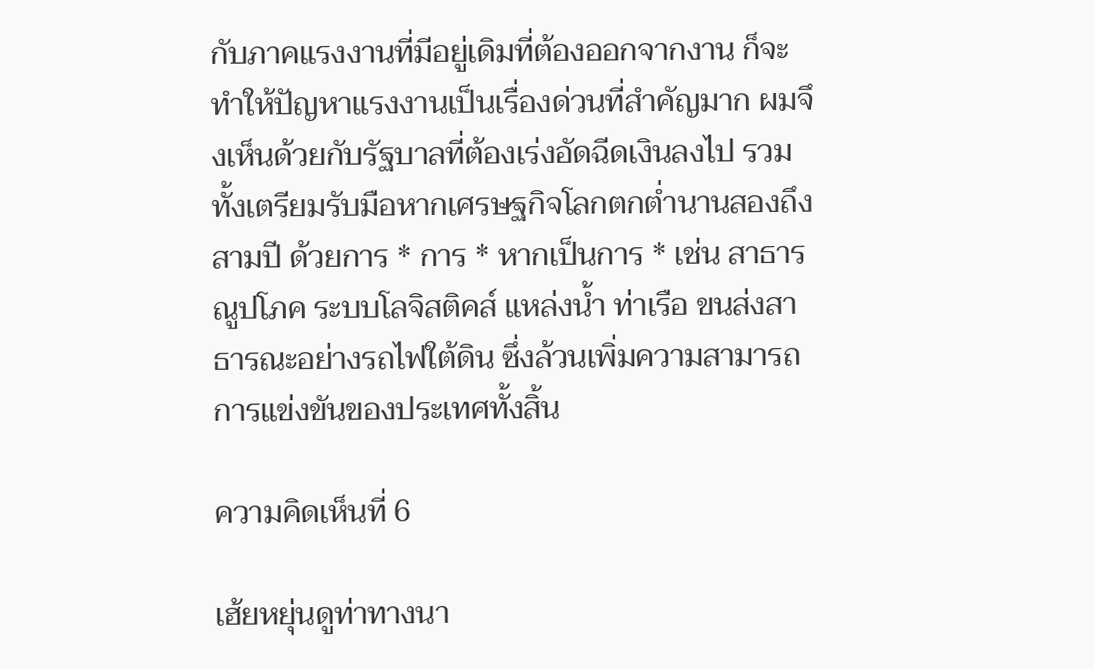กับภาคแรงงานที่มีอยู่เดิมที่ต้องออกจากงาน ก็จะทำให้ปัญหาแรงงานเป็นเรื่องด่วนที่สำคัญมาก ผมจึงเห็นด้วยกับรัฐบาลที่ต้องเร่งอัดฉีดเงินลงไป รวมทั้งเตรียมรับมือหากเศรษฐกิจโลกตกต่ำนานสองถึงสามปี ด้วยการ * การ * หากเป็นการ * เช่น สาธารณูปโภค ระบบโลจิสติคส์ แหล่งน้ำ ท่าเรือ ขนส่งสาธารณะอย่างรถไฟใต้ดิน ซึ่งล้วนเพิ่มความสามารถการแข่งขันของประเทศทั้งสิ้น

ความคิดเห็นที่ 6

เฮ้ยหยุ่นดูท่าทางนา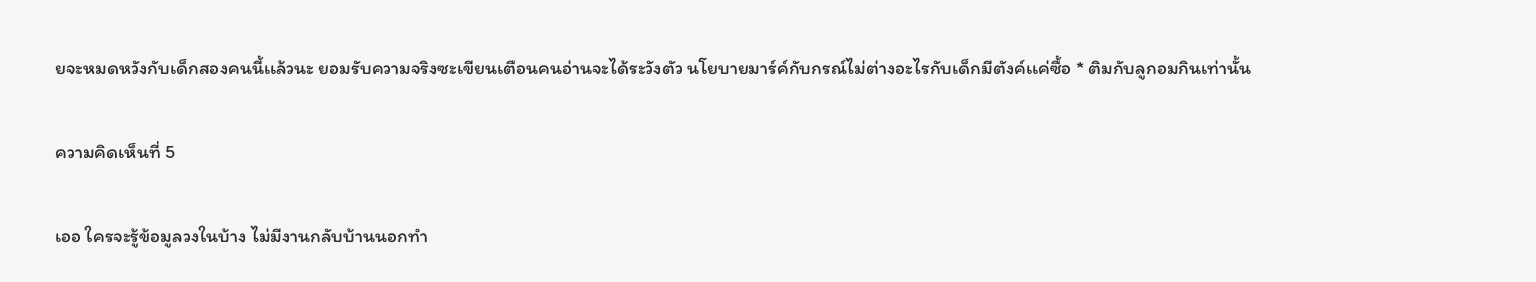ยจะหมดหวังกับเด็กสองคนนี้เเล้วนะ ยอมรับความจริงซะเขียนเตือนคนอ่านจะได้ระวังตัว นโยบายมาร์ค์กับกรณ์ไม่ต่างอะไรกับเด็กมีตังค์เเค่ซื้อ * ติมกับลูกอมกินเท่านั้น

ความคิดเห็นที่ 5

เออ ใครจะรู้ข้อมูลวงในบ้าง ไม่มีงานกลับบ้านนอกทำ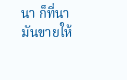นา ก็ที่นามันขายให้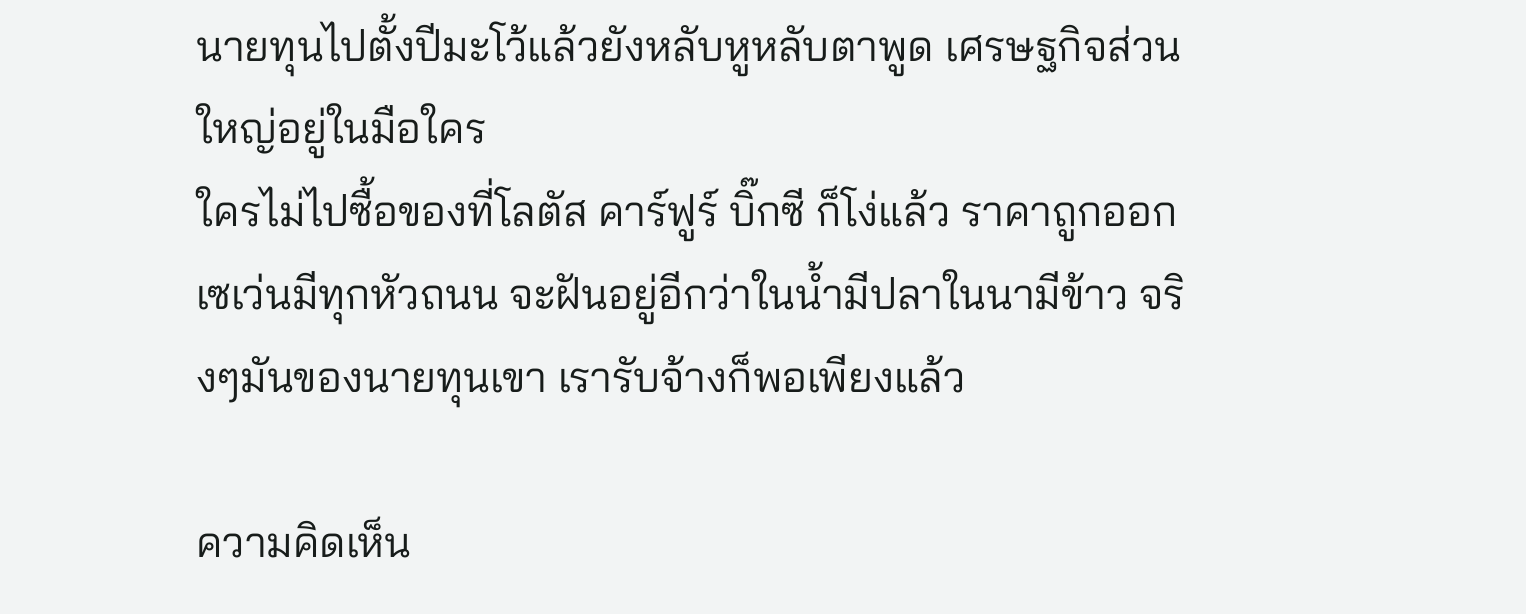นายทุนไปตั้งปีมะโว้แล้วยังหลับหูหลับตาพูด เศรษฐกิจส่วนใหญ่อยู่ในมือใคร
ใครไม่ไปซื้อของที่โลตัส คาร์ฟูร์ บิ๊กซี ก็โง่แล้ว ราคาถูกออก เซเว่นมีทุกหัวถนน จะฝันอยู่อีกว่าในน้ำมีปลาในนามีข้าว จริงๆมันของนายทุนเขา เรารับจ้างก็พอเพียงแล้ว

ความคิดเห็น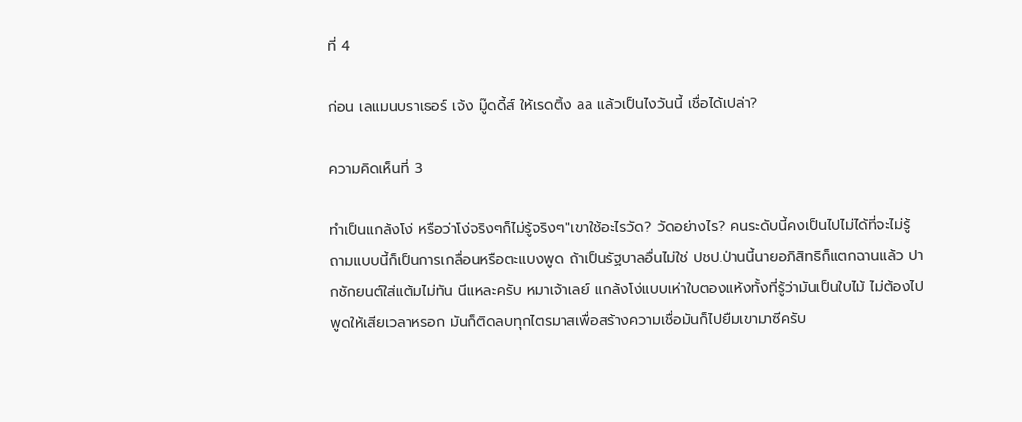ที่ 4

ก่อน เลแมนบราเธอร์ เจ้ง มู๊ดดี้ส์ ให้เรดติ้ง aa แล้วเป็นไงวันนี้ เชื่อได้เปล่า?

ความคิดเห็นที่ 3

ทำเป็นแกล้งโง่ หรือว่าโง่จริงๆก็ไม่รู้จริงๆ"เขาใช้อะไรวัด? วัดอย่างไร? คนระดับนี้คงเป็นไปไม่ได้ที่จะไม่รู้ ถามแบบนี้ก็เป็นการเกลื่อนหรือตะแบงพูด ถ้าเป็นรัฐบาลอื่นไม่ใช่ ปชป.ป่านนี้นายอภิสิทธิก็แตกฉานแล้ว ปากชักยนต์ใส่แต้มไม่ทัน นีแหละครับ หมาเจ้าเลย์ แกล้งโง่แบบเห่าใบตองแห้งทั้งที่รู้ว่ามันเป็นใบไม้ ไม่ต้องไปพูดให้เสียเวลาหรอก มันก็ติดลบทุกไตรมาสเพื่อสร้างความเชื่อมันก็ไปยืมเขามาซีครับ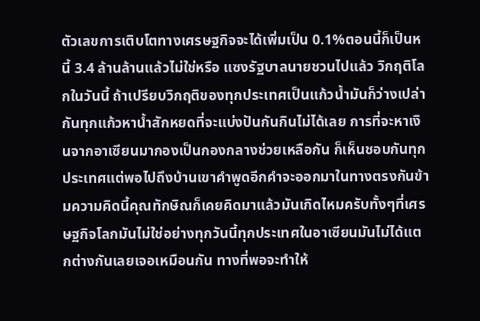ตัวเลขการเติบโตทางเศรษฐกิจจะได้เพิ่มเป็น 0.1%ตอนนี้ก็เป็นหนี้ 3.4 ล้านล้านแล้วไม่ใช่หรือ แซงรัฐบาลนายชวนไปแล้ว วิกฤติโลกในวันนี้ ถ้าเปรียบวิกฤติของทุกประเทศเป็นแก้วน้ำมันก็ว่างเปล่ากันทุกแก้วหาน้ำสักหยดที่จะแบ่งปันกันกินไม่ได้เลย การที่จะหาเงินจากอาเซียนมากองเป็นกองกลางช่วยเหลือกัน ก็เห็นชอบกันทุกประเทศแต่พอไปถึงบ้านเขาคำพูดอีกคำจะออกมาในทางตรงกันข้ามความคิดนี้คุณทักษิณก็เคยคิดมาแล้วมันเกิดไหมครับทั้งๆที่เศรษฐกิจโลกมันไม่ใช่อย่างทุกวันนี้ทุกประเทศในอาเซียนมันไม่ได้แตกต่างกันเลยเจอเหมือนกัน ทางที่พอจะทำให้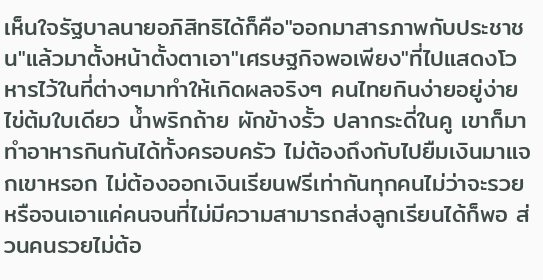เห็นใจรัฐบาลนายอภิสิทธิได้ก็คือ"ออกมาสารภาพกับประชาชน"แล้วมาตั้งหน้าตั้งตาเอา"เศรษฐกิจพอเพียง"ที่ไปแสดงโวหารไว้ในที่ต่างๆมาทำให้เกิดผลจริงๆ คนไทยกินง่ายอยู่ง่าย ไข่ต้มใบเดียว น้ำพริกถ้าย ผักข้างรั้ว ปลากระดี่ในคู เขาก็มาทำอาหารกินกันได้ทั้งครอบครัว ไม่ต้องถึงกับไปยืมเงินมาแจกเขาหรอก ไม่ต้องออกเงินเรียนฟรีเท่ากันทุกคนไม่ว่าจะรวยหรือจนเอาแค่คนจนที่ไม่มีความสามารถส่งลูกเรียนได้ก็พอ ส่วนคนรวยไม่ต้อ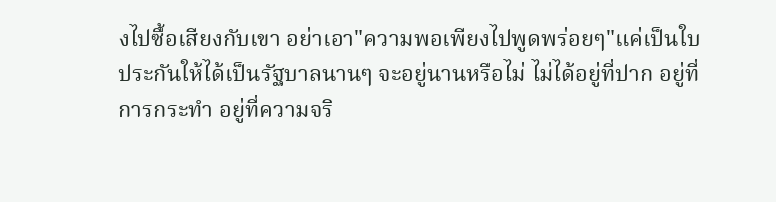งไปซื้อเสียงกับเขา อย่าเอา"ความพอเพียงไปพูดพร่อยๆ"แค่เป็นใบประกันให้ได้เป็นรัฐบาลนานๆ จะอยู่นานหรือไม่ ไม่ได้อยู่ที่ปาก อยู่ที่การกระทำ อยู่ที่ความจริ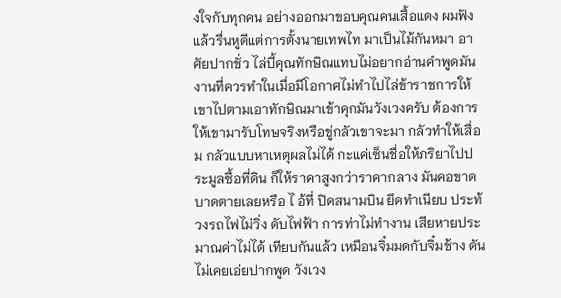งใจกับทุกคน อย่างออกมาขอบคุณคนเสื้อแดง ผมฟังแล้วรื่นหูดีแต่การตั้งนายเทพไท มาเป็นไม้กันหมา อาศัยปากชั่ว ไล่บี้คุณทักษิณแทบไม่อยากอ่านคำพูดมัน งานที่ควรทำในเมื่อมีโอกาศไม่ทำไปไล่ข้าราชการให้เขาไปตามเอาทักษิณมาเข้าคุกมันวังเวงครับ ต้องการให้เขามารับโทษจริงหรือขู่กลัวเขาจะมา กลัวทำให้เสื่อม กลัวแบบหาเหตุผลไม่ได้ กะแค่เซ็นชื่อให้ภริยาไปประมูลซื้อที่ดิน ก็ให้ราคาสูงกว่าราคากลาง มันคอขาดบาดตายเลยหรือ ไ อ้ที่ ปิดสนามบิน ยึดทำเนียบ ประท้วงรถไฟไม่วิ่ง ดับไฟฟ้า การท่าไม่ทำงาน เสียหายประมาณค่าไม่ได้ เทียบกันแล้ว เหมือนจิ๋มมดกับจิ๋มช้าง ดันไม่เคยเอ่ยปากพูด วังเวง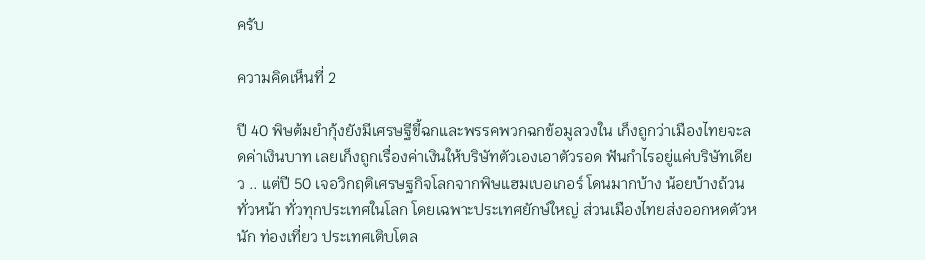ครับ

ความคิดเห็นที่ 2

ปี 40 พิษต้มยำกุ้งยังมีเศรษฐีขี้ฉกและพรรคพวกฉกข้อมูลวงใน เก็งถูกว่าเมืองไทยจะลดค่าเงินบาท เลยเก็งถูกเรื่องค่าเงินให้บริษัทตัวเองเอาตัวรอด ฟันกำไรอยู่แค่บริษัทเดียว .. แต่ปี 50 เจอวิกฤติเศรษฐกิจโลกจากพิษแฮมเบอเกอร์ โดนมากบ้าง น้อยบ้างถ้วนทั่วหน้า ทั่วทุกประเทศในโลก โดยเฉพาะประเทศยักษ์ใหญ่ ส่วนเมืองไทยส่งออกหดตัวหนัก ท่องเที่ยว ประเทศเติบโตล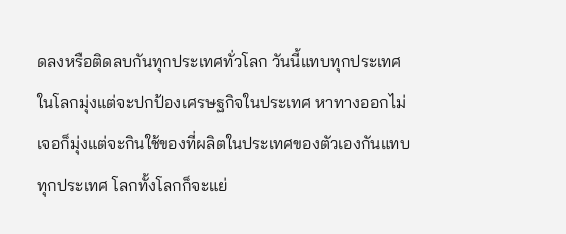ดลงหรือติดลบกันทุกประเทศทั่วโลก วันนี้แทบทุกประเทศในโลกมุ่งแต่จะปกป้องเศรษฐกิจในประเทศ หาทางออกไม่เจอก็มุ่งแต่จะกินใช้ของที่ผลิตในประเทศของตัวเองกันแทบทุกประเทศ โลกทั้งโลกก็จะแย่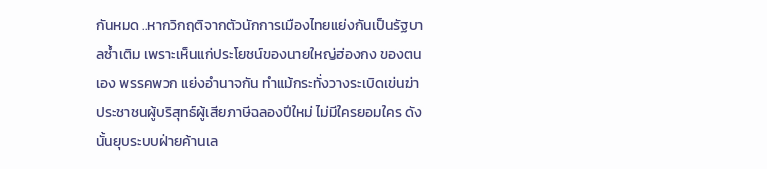กันหมด ..หากวิกฤติจากตัวนักการเมืองไทยแย่งกันเป็นรัฐบาลซ้ำเติม เพราะเห็นแก่ประโยชน์ของนายใหญ่ฮ่องกง ของตนเอง พรรคพวก แย่งอำนาจกัน ทำแม้กระทั่งวางระเบิดเข่นฆ่าประชาชนผู้บริสุทธ์ผู้เสียภาษีฉลองปีใหม่ ไม่มีใครยอมใคร ดังนั้นยุบระบบฝ่ายค้านเล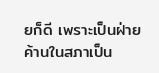ยก็ดี เพราะเป็นฝ่ายค้านในสภาเป็น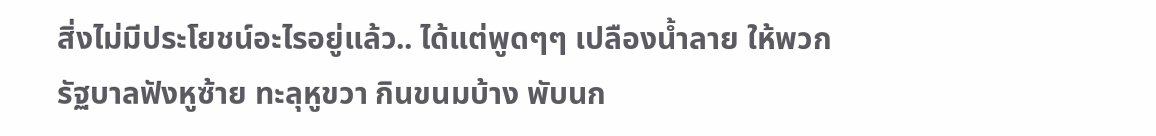สิ่งไม่มีประโยชน์อะไรอยู่แล้ว.. ได้แต่พูดๆๆ เปลืองน้ำลาย ให้พวกรัฐบาลฟังหูซ้าย ทะลุหูขวา กินขนมบ้าง พับนก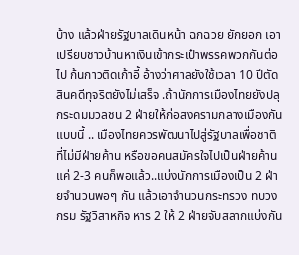บ้าง แล้วฝ่ายรัฐบาลเดินหน้า ฉกฉวย ยักยอก เอาเปรียบชาวบ้านหาเงินเข้ากระเป๋าพรรคพวกกันต่อไป ก้นกาวติดเก้าอี้ อ้างว่าศาลยังใช้เวลา 10 ปีตัดสินคดีทุจริตยังไม่เสร็จ .ถ้านักการเมืองไทยยังปลุกระดมมวลชน 2 ฝ่ายให้ก่อสงครามกลางเมืองกันแบบนี้ .. เมืองไทยควรพัฒนาไปสู่รัฐบาลเพื่อชาติที่ไม่มีฝ่ายค้าน หรือขอคนสมัครใจไปเป็นฝ่ายค้านแค่ 2-3 คนก็พอแล้ว..แบ่งนักการเมืองเป็น 2 ฝ่ายจำนวนพอๆ กัน แล้วเอาจำนวนกระทรวง ทบวง กรม รัฐวิสาหกิจ หาร 2 ให้ 2 ฝ่ายจับสลากแบ่งกัน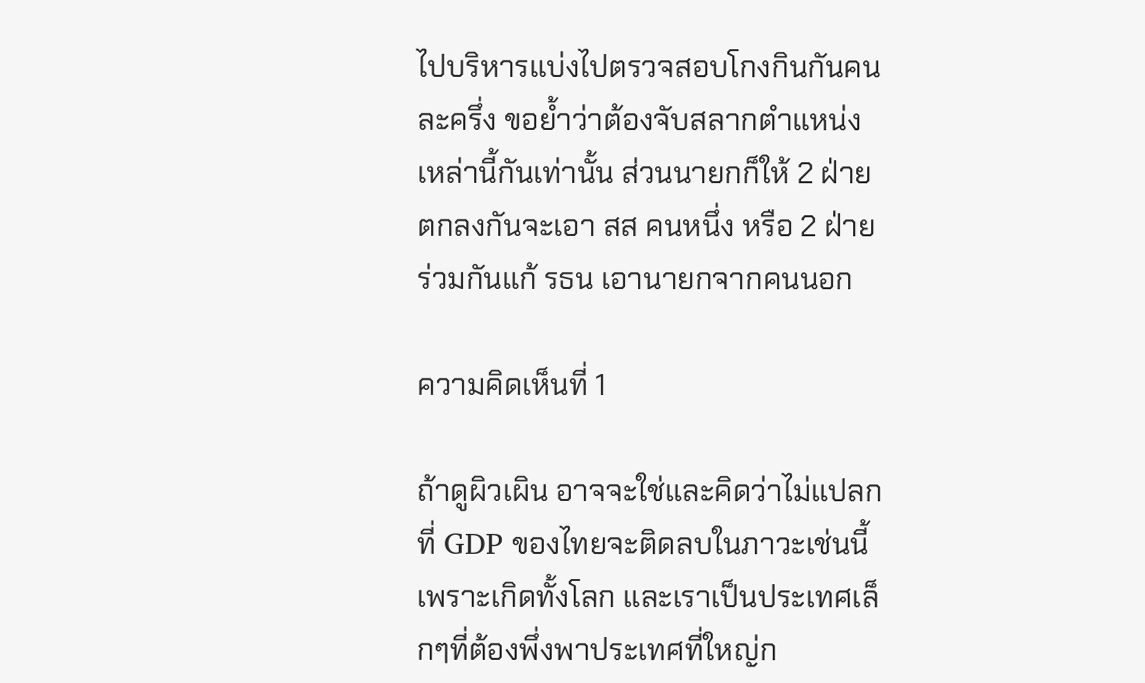ไปบริหารแบ่งไปตรวจสอบโกงกินกันคนละครึ่ง ขอย้ำว่าต้องจับสลากตำแหน่งเหล่านี้กันเท่านั้น ส่วนนายกก็ให้ 2 ฝ่ายตกลงกันจะเอา สส คนหนึ่ง หรือ 2 ฝ่ายร่วมกันแก้ รธน เอานายกจากคนนอก

ความคิดเห็นที่ 1

ถ้าดูผิวเผิน อาจจะใช่และคิดว่าไม่แปลกที่ GDP ของไทยจะติดลบในภาวะเช่นนี้ เพราะเกิดทั้งโลก และเราเป็นประเทศเล็กๆที่ต้องพึ่งพาประเทศที่ใหญ่ก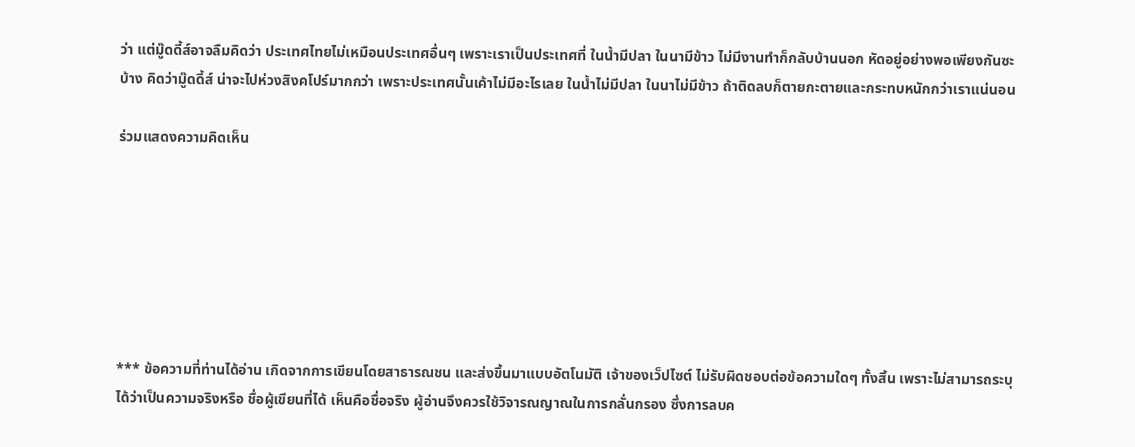ว่า แต่มู๊ดดี้ส์อาจลืมคิดว่า ประเทศไทยไม่เหมือนประเทศอื่นๆ เพราะเราเป็นประเทศที่ ในน้ำมีปลา ในนามีข้าว ไม่มีงานทำก็กลับบ้านนอก หัดอยู่อย่างพอเพียงกันซะบ้าง คิดว่ามู๊ดดี้ส์ น่าจะไปห่วงสิงคโปร์มากกว่า เพราะประเทศนั้นเค้าไม่มีอะไรเลย ในน้ำไม่มีปลา ในนาไม่มีข้าว ถ้าติดลบก็ตายกะตายและกระทบหนักกว่าเราแน่นอน

ร่วมแสดงความคิดเห็น







*** ข้อความที่ท่านได้อ่าน เกิดจากการเขียนโดยสาธารณชน และส่งขึ้นมาแบบอัตโนมัติ เจ้าของเว็ปไซต์ ไม่รับผิดชอบต่อข้อความใดๆ ทั้งสิ้น เพราะไม่สามารถระบุได้ว่าเป็นความจริงหรือ ชื่อผู้เขียนที่ได้ เห็นคือชื่อจริง ผู้อ่านจึงควรใช้วิจารณญาณในการกลั่นกรอง ซึ่งการลบค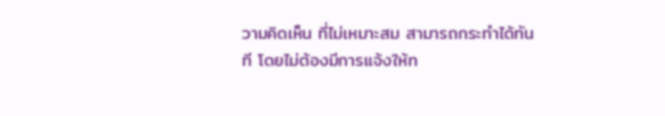วามคิดเห็น ที่ไม่เหมาะสม สามารถกระทำได้ทันที โดยไม่ต้องมีการแจ้งให้ท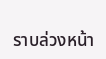ราบล่วงหน้า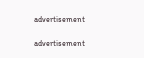advertisement

advertisement